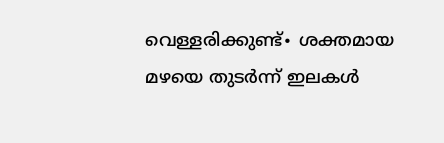വെള്ളരിക്കുണ്ട്∙ ശക്തമായ മഴയെ തുടർന്ന് ഇലകൾ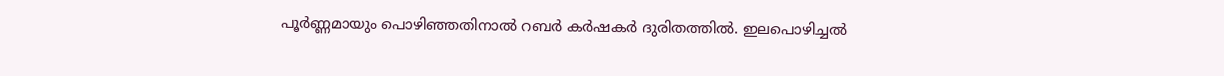പൂർണ്ണമായും പൊഴിഞ്ഞതിനാൽ റബർ കർഷകർ ദുരിതത്തിൽ. ഇലപൊഴിച്ചൽ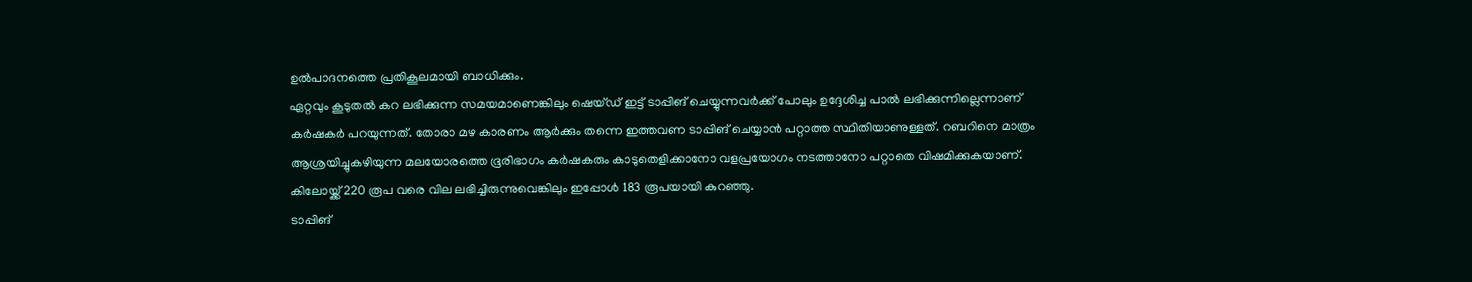ഉൽപാദനത്തെ പ്രതികൂലമായി ബാധിക്കും.
ഏറ്റവും കൂടുതൽ കറ ലഭിക്കുന്ന സമയമാണെങ്കിലും ഷെയ്ഡ് ഇട്ട് ടാപ്പിങ് ചെയ്യുന്നവർക്ക് പോലും ഉദ്ദേശിച്ച പാൽ ലഭിക്കുന്നില്ലെന്നാണ് കർഷകർ പറയുന്നത്. തോരാ മഴ കാരണം ആർക്കും തന്നെ ഇത്തവണ ടാപ്പിങ് ചെയ്യാൻ പറ്റാത്ത സ്ഥിതിയാണുള്ളത്. റബറിനെ മാത്രം ആശ്രയിച്ചുകഴിയുന്ന മലയോരത്തെ ഭൂരിഭാഗം കർഷകരും കാടുതെളിക്കാനോ വളപ്രയോഗം നടത്താനോ പറ്റാതെ വിഷമിക്കുകയാണ്.
കിലോയ്ക്ക് 220 രൂപ വരെ വില ലഭിച്ചിരുന്നുവെങ്കിലും ഇപ്പോൾ 183 രൂപയായി കുറഞ്ഞു.
ടാപ്പിങ്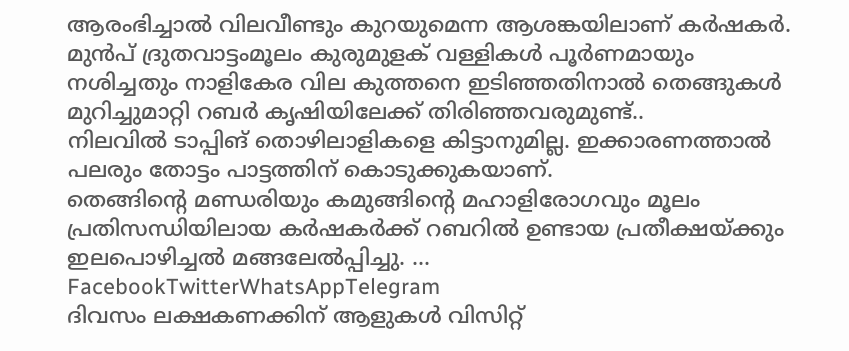ആരംഭിച്ചാൽ വിലവീണ്ടും കുറയുമെന്ന ആശങ്കയിലാണ് കർഷകർ. മുൻപ് ദ്രുതവാട്ടംമൂലം കുരുമുളക് വള്ളികൾ പൂർണമായും നശിച്ചതും നാളികേര വില കുത്തനെ ഇടിഞ്ഞതിനാൽ തെങ്ങുകൾ മുറിച്ചുമാറ്റി റബർ കൃഷിയിലേക്ക് തിരിഞ്ഞവരുമുണ്ട്..
നിലവിൽ ടാപ്പിങ് തൊഴിലാളികളെ കിട്ടാനുമില്ല. ഇക്കാരണത്താൽ പലരും തോട്ടം പാട്ടത്തിന് കൊടുക്കുകയാണ്.
തെങ്ങിന്റെ മണ്ഡരിയും കമുങ്ങിന്റെ മഹാളിരോഗവും മൂലം പ്രതിസന്ധിയിലായ കർഷകർക്ക് റബറിൽ ഉണ്ടായ പ്രതീക്ഷയ്ക്കും ഇലപൊഴിച്ചൽ മങ്ങലേൽപ്പിച്ചു. … FacebookTwitterWhatsAppTelegram
ദിവസം ലക്ഷകണക്കിന് ആളുകൾ വിസിറ്റ്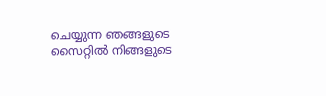ചെയ്യുന്ന ഞങ്ങളുടെ സൈറ്റിൽ നിങ്ങളുടെ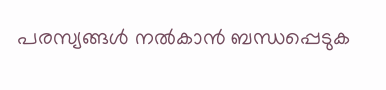പരസ്യങ്ങൾ നൽകാൻ ബന്ധപ്പെടുക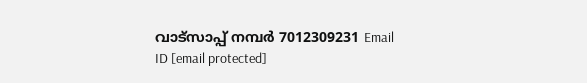വാട്സാപ്പ് നമ്പർ 7012309231 Email ID [email protected]